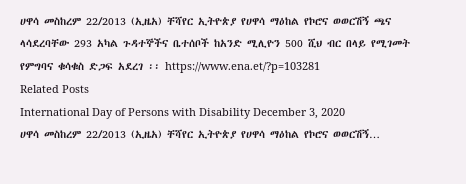ሀዋሳ መስከረም 22/2013 (ኢዜአ) ቸሻየር ኢትዮጵያ የሀዋሳ ማዕከል የኮሮና ወወርሽኝ ጫና ላሳደረባቸው 293 አካል ጉዳተኞችና ቤተሰቦች ከአንድ ሚሊዮን 500 ሺህ ብር በላይ የሚገመት የምግባና ቁሳቁስ ድጋፍ አደረገ ፡፡ https://www.ena.et/?p=103281
Related Posts
International Day of Persons with Disability December 3, 2020
ሀዋሳ መስከረም 22/2013 (ኢዜአ) ቸሻየር ኢትዮጵያ የሀዋሳ ማዕከል የኮሮና ወወርሽኝ…